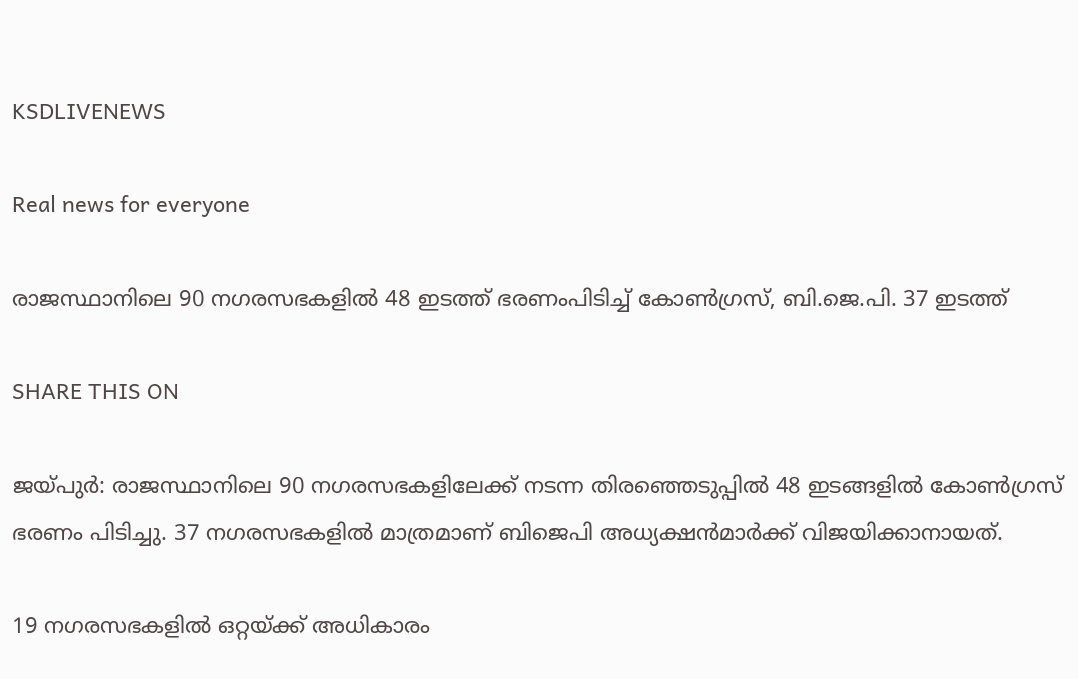KSDLIVENEWS

Real news for everyone

രാജസ്ഥാനിലെ 90 നഗരസഭകളില്‍ 48 ഇടത്ത് ഭരണംപിടിച്ച് കോണ്‍ഗ്രസ്, ബി.ജെ.പി. 37 ഇടത്ത്

SHARE THIS ON

ജയ്പുർ: രാജസ്ഥാനിലെ 90 നഗരസഭകളിലേക്ക് നടന്ന തിരഞ്ഞെടുപ്പിൽ 48 ഇടങ്ങളിൽ കോൺഗ്രസ് ഭരണം പിടിച്ചു. 37 നഗരസഭകളിൽ മാത്രമാണ് ബിജെപി അധ്യക്ഷൻമാർക്ക് വിജയിക്കാനായത്.

19 നഗരസഭകളിൽ ഒറ്റയ്ക്ക് അധികാരം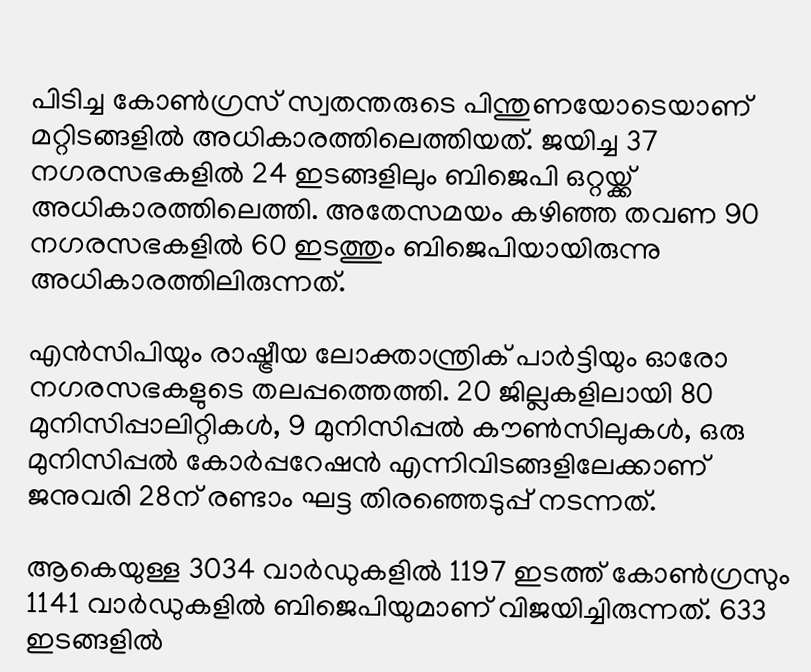പിടിച്ച കോൺഗ്രസ് സ്വതന്തരുടെ പിന്തുണയോടെയാണ് മറ്റിടങ്ങളിൽ അധികാരത്തിലെത്തിയത്. ജയിച്ച 37 നഗരസഭകളിൽ 24 ഇടങ്ങളിലും ബിജെപി ഒറ്റയ്ക്ക് അധികാരത്തിലെത്തി. അതേസമയം കഴിഞ്ഞ തവണ 90 നഗരസഭകളിൽ 60 ഇടത്തും ബിജെപിയായിരുന്നു അധികാരത്തിലിരുന്നത്.

എൻസിപിയും രാഷ്ട്രീയ ലോക്താന്ത്രിക് പാർട്ടിയും ഓരോ നഗരസഭകളുടെ തലപ്പത്തെത്തി. 20 ജില്ലകളിലായി 80 മുനിസിപ്പാലിറ്റികൾ, 9 മുനിസിപ്പൽ കൗൺസിലുകൾ, ഒരു മുനിസിപ്പൽ കോർപ്പറേഷൻ എന്നിവിടങ്ങളിലേക്കാണ് ജനുവരി 28ന് രണ്ടാം ഘട്ട തിരഞ്ഞെടുപ്പ് നടന്നത്.

ആകെയുള്ള 3034 വാർഡുകളിൽ 1197 ഇടത്ത് കോൺഗ്രസും 1141 വാർഡുകളിൽ ബിജെപിയുമാണ് വിജയിച്ചിരുന്നത്. 633 ഇടങ്ങളിൽ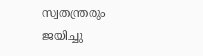സ്വതന്ത്രരും ജയിച്ചു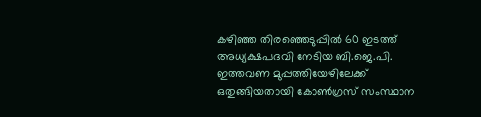കഴിഞ്ഞ തിരഞ്ഞെടുപ്പിൽ 60 ഇടത്ത് അധ്യക്ഷപദവി നേടിയ ബി.ജെ.പി. ഇത്തവണ മുപ്പത്തിയേഴിലേക്ക് ഒതുങ്ങിയതായി കോൺഗ്രസ് സംസ്ഥാന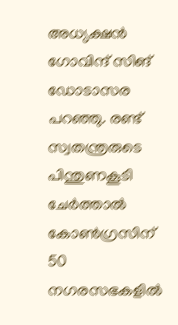അധ്യക്ഷൻ ഗോവിന്ദ് സിങ് ഡോടാസര പറഞ്ഞു. രണ്ട് സ്വതന്ത്രരുടെ പിന്തുണകൂടി ചേർത്താൽ കോൺഗ്രസിന് 50 നഗരസഭകളിൽ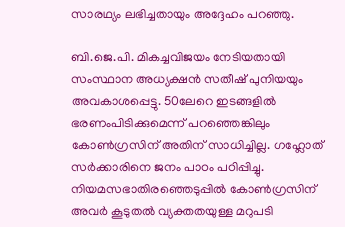സാരഥ്യം ലഭിച്ചതായും അദ്ദേഹം പറഞ്ഞു.

ബി.ജെ.പി. മികച്ചവിജയം നേടിയതായി സംസ്ഥാന അധ്യക്ഷൻ സതീഷ് പുനിയയും അവകാശപ്പെട്ടു. 50ലേറെ ഇടങ്ങളിൽ ഭരണംപിടിക്കുമെന്ന് പറഞ്ഞെങ്കിലും കോൺഗ്രസിന് അതിന് സാധിച്ചില്ല. ഗഹ്ലോത് സർക്കാരിനെ ജനം പാഠം പഠിപ്പിച്ചു. നിയമസഭാതിരഞ്ഞെടുപ്പിൽ കോൺഗ്രസിന് അവർ കൂടുതൽ വ്യക്തതയുള്ള മറുപടി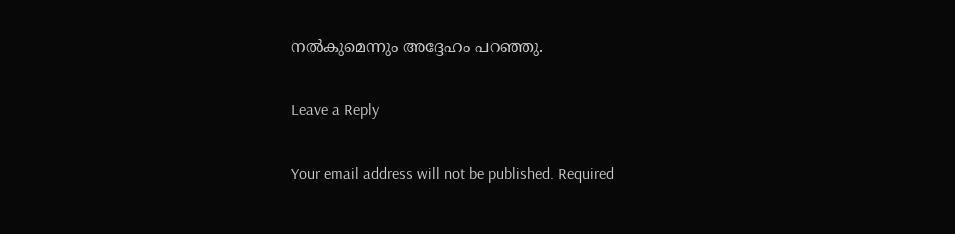നൽകുമെന്നും അദ്ദേഹം പറഞ്ഞു.

Leave a Reply

Your email address will not be published. Required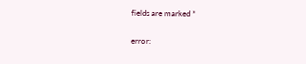fields are marked *

error: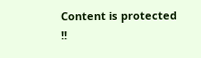Content is protected !!